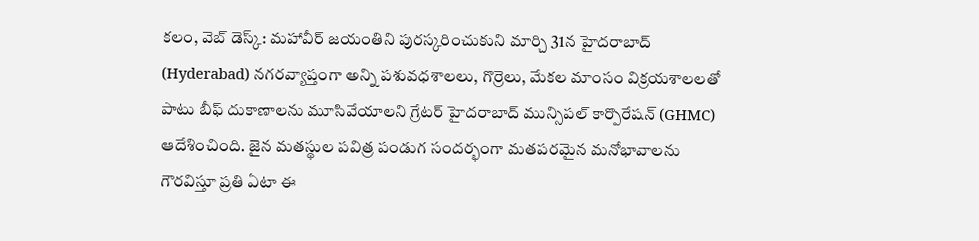కలం, వెబ్ డెస్క్: మహావీర్ జయంతిని పురస్కరించుకుని మార్చి 31న హైదరాబాద్ (Hyderabad) నగరవ్యాప్తంగా అన్ని పశువధశాలలు, గొర్రెలు, మేకల మాంసం విక్రయశాలలతో పాటు బీఫ్ దుకాణాలను మూసివేయాలని గ్రేటర్ హైదరాబాద్ మున్సిపల్ కార్పొరేషన్ (GHMC) ఆదేశించింది. జైన మతస్థుల పవిత్ర పండుగ సందర్భంగా మతపరమైన మనోభావాలను గౌరవిస్తూ ప్రతి ఏటా ఈ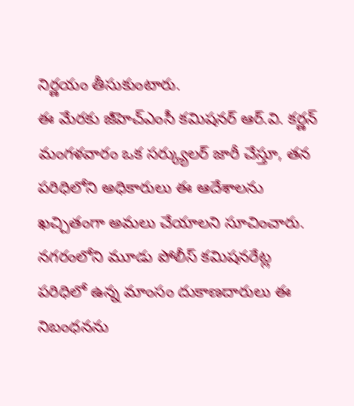నిర్ణయం తీసుకుంటారు.
ఈ మేరకు జీహెచ్ఎంసీ కమిషనర్ ఆర్.వి. కర్ణన్ మంగళవారం ఒక సర్క్యులర్ జారీ చేస్తూ, తన పరిధిలోని అధికారులు ఈ ఆదేశాలను ఖచ్చితంగా అమలు చేయాలని సూచించారు. నగరంలోని మూడు పోలీస్ కమిషనరేట్ల పరిధిలో ఉన్న మాంసం దుకాణదారులు ఈ నిబంధనను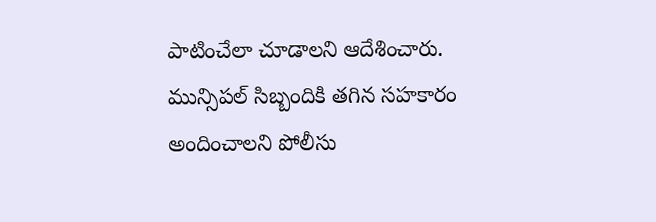పాటించేలా చూడాలని ఆదేశించారు. మున్సిపల్ సిబ్బందికి తగిన సహకారం అందించాలని పోలీసు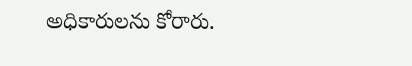అధికారులను కోరారు.